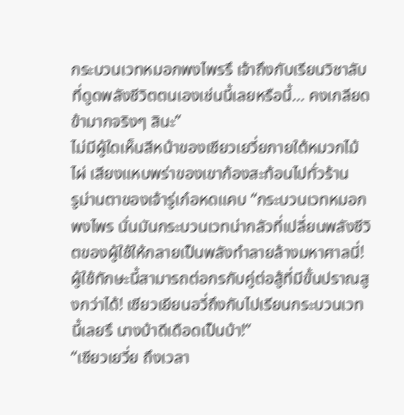กระบวนเวทหมอกพงไพรรึ เจ้าถึงกับเรียนวิชาลับที่ดูดพลังชีวิตตนเองเช่นนี้เลยหรือนี้… คงเกลียดข้ามากจริงๆ สินะ”
ไม่มีผู้ใดเห็นสีหน้าของเซียวเยวี่ยภายใต้หมวกไม้ไผ่ เสียงแหบพร่าของเขาก้องสะท้อนไปทั่วร้าน
รูม่านตาของเจ้ารู่เก๋อหดแคบ “กระบวนเวทหมอกพงไพร นั่นมันกระบวนเวทน่ากลัวที่เปลี่ยนพลังชีวิตของผู้ใช้ให้กลายเป็นพลังทำลายล้างมหาศาลนี่! ผู้ใช้ทักษะนี้สามารถต่อกรกับคู่ต่อสู้ที่มีขั้นปราณสูงกว่าได้! เซียวเยียนอวี่ถึงกับไปเรียนกระบวนเวทนี้เลยรึ นางบ้าดีเดือดเป็นบ้า!”
“เซียวเยวี่ย ถึงเวลา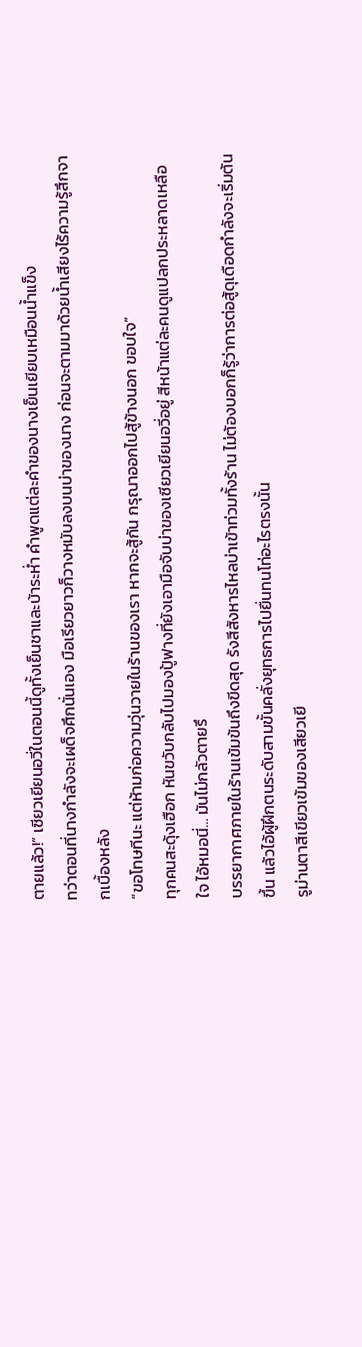ตายแล้ว!” เซียวเยียนอวี่ในตอนนี้ดูทั้งเย็นชาและบ้าระห่ำ คำพูดแต่ละคำของนางเย็นเยียบเหมือนน้ำแข็ง
ทว่าตอนที่นางกำลังจะเผด็จศึกนั่นเอง มือเรียวยาวก็วางหมับลงบนบ่าของนาง ก่อนจะตามมาด้วยน้ำเสียงไร้ความรู้สึกจากเบื้องหลัง
“ขอโทษทีนะ แต่ห้ามก่อความวุ่นวายในร้านของเรา หากจะสู้กัน กรุณาออกไปสู้ข้างนอก ขอบใจ”
ทุกคนสะดุ้งเฮือก หันขวับกลับไปมองปู้ฟางที่ยังเอามือจับบ่าของเซียวเยียนอวี่อยู่ สีหน้าแต่ละคนดูแปลกประหลาดเหลือใจ ไอ้หมอนี่… มันไม่กลัวตายรึ
บรรยากาศภายในร้านเข้มข้นถึงขีดสุด รังสีสังหารไหลบ่าเข้าท่วมทั้งร้าน ไม่ต้องบอกก็รู้ว่าการต่อสู้ดุเดือดกำลังจะเริ่มต้นขึ้น แล้วไอ้ผู้ฝึกตนระดับสามขั้นคลั่งยุทธการไปยื่นทนโท่อะไรตรงนั้น
รูม่านตาสีเขียวเข้มของเสียวเยี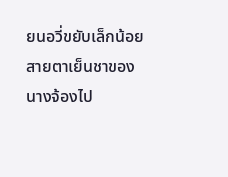ยนอวี่ขยับเล็กน้อย สายตาเย็นชาของนางจ้องไป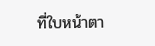ที่ใบหน้าตา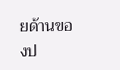ยด้านของป